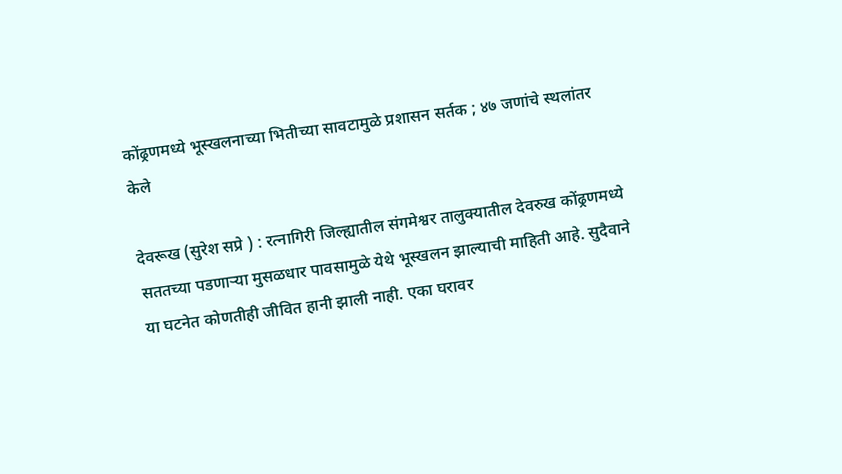कोंढ्रणमध्ये भूस्खलनाच्या भितीच्या सावटामुळे प्रशासन सर्तक ; ४७ जणांचे स्थलांतर केले

देवरूख (सुरेश सप्रे ) : रत्नागिरी जिल्ह्यातील संगमेश्वर तालुक्यातील देवरुख कोंढ्रणमध्ये सततच्या पडणाऱ्या मुसळधार पावसामुळे येथे भूस्खलन झाल्याची माहिती आहे. सुदैवाने या घटनेत कोणतीही जीवित हानी झाली नाही. एका घरावर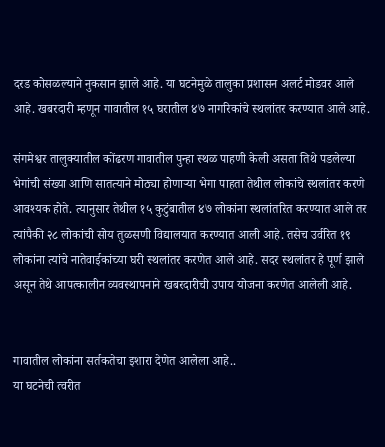दरड कोसळल्याने नुकसान झाले आहे. या घटनेमुळे तालुका प्रशासन अलर्ट मोडवर आले आहे. खबरदारी म्हणून गावातील १५ घरातील ४७ नागरिकांचे स्थलांतर करण्यात आले आहे.

संगमेश्वर तालुक्यातील कोंढरण गावातील पुन्हा स्थळ पाहणी केली असता तिथे पडलेल्या भेगांची संख्या आणि सातत्याने मोठ्या होणाऱ्या भेगा पाहता तेथील लोकांचे स्थलांतर करणे आवश्यक होते. त्यानुसार तेथील १५ कुटुंबातील ४७ लोकांना स्थलांतरित करण्यात आले तर त्यांपैकी २८ लोकांची सोय तुळसणी विद्यालयात करण्यात आली आहे. तसेच उर्वरित १९ लोकांना त्यांचे नातेवाईकांच्या घरी स्थलांतर करणेत आले आहे. सदर स्थलांतर हे पूर्ण झाले असून तेथे आपत्कालीन व्यवस्थापनाने खबरदारीची उपाय योजना करणेत आलेली आहे.


गावातील लोकांना सर्तकतेचा इशारा देणेत आलेला आहे..
या घटनेची त्वरीत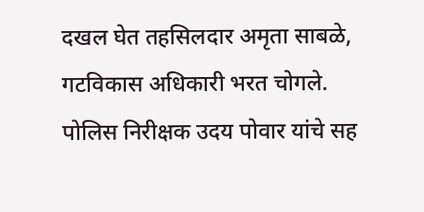दखल घेत तहसिलदार अमृता साबळे, गटविकास अधिकारी भरत चोगले. पोलिस निरीक्षक उदय पोवार यांचे सह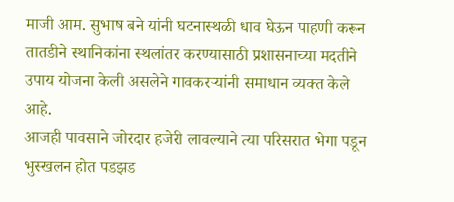माजी आम. सुभाष बने यांनी घटनास्थळी धाव घेऊन पाहणी करून तातडीने स्थानिकांना स्थलांतर करण्यासाठी प्रशासनाच्या मदतीने उपाय योजना केली असलेने गावकरऱ्यांनी समाधान व्यक्त केले आहे.
आजही पावसाने जोरदार हजेरी लावल्याने त्या परिसरात भेगा पडून भुस्खलन होत पडझड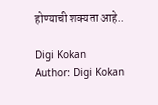होण्याची शक्यता आहे..

Digi Kokan
Author: Digi Kokan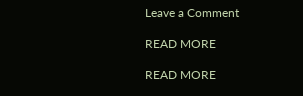Leave a Comment

READ MORE

READ MORE